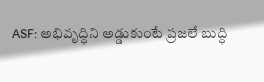ASF: అభివృద్ధిని అడ్డుకుంటే ప్రజలే బుద్ధి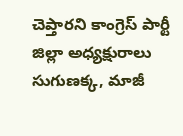చెప్తారని కాంగ్రెస్ పార్టీ జిల్లా అధ్యక్షురాలు సుగుణక్క, మాజీ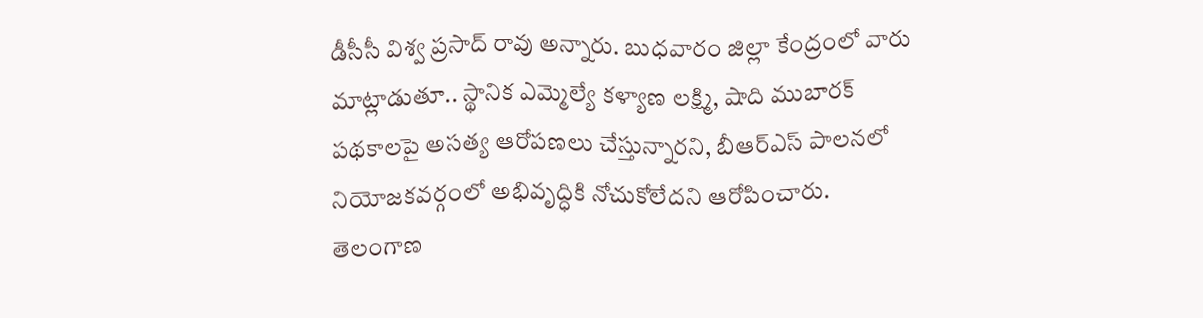డీసీసీ విశ్వ ప్రసాద్ రావు అన్నారు. బుధవారం జిల్లా కేంద్రంలో వారు మాట్లాడుతూ.. స్థానిక ఎమ్మెల్యే కళ్యాణ లక్ష్మి, షాది ముబారక్ పథకాలపై అసత్య ఆరోపణలు చేస్తున్నారని, బీఆర్ఎస్ పాలనలో నియోజకవర్గంలో అభివృద్ధికి నోచుకోలేదని ఆరోపించారు.
తెలంగాణ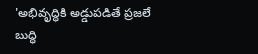'అభివృద్ధికి అడ్డుపడితే ప్రజలే బుద్ధి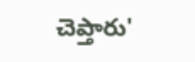చెప్తారు'